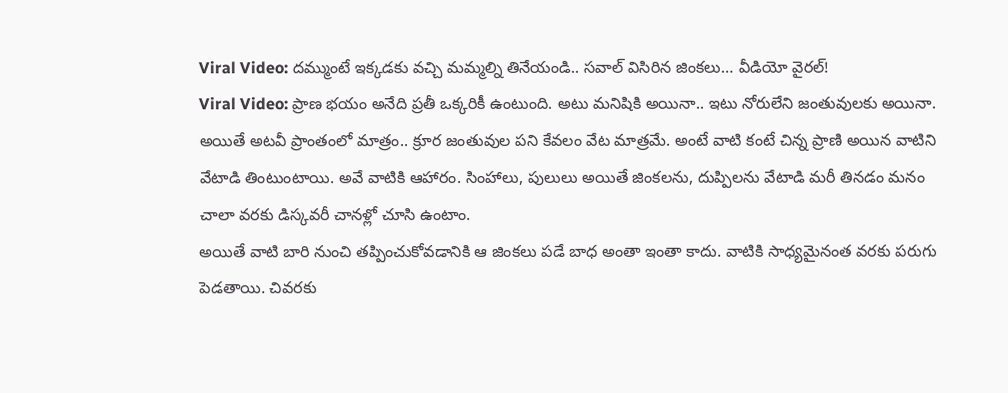Viral Video: దమ్ముంటే ఇక్కడకు వచ్చి మమ్మల్ని తినేయండి.. సవాల్ విసిరిన జింకలు… వీడియో వైరల్!
Viral Video: ప్రాణ భయం అనేది ప్రతీ ఒక్కరికీ ఉంటుంది. అటు మనిషికి అయినా.. ఇటు నోరులేని జంతువులకు అయినా. అయితే అటవీ ప్రాంతంలో మాత్రం.. క్రూర జంతువుల పని కేవలం వేట మాత్రమే. అంటే వాటి కంటే చిన్న ప్రాణి అయిన వాటిని వేటాడి తింటుంటాయి. అవే వాటికి ఆహారం. సింహాలు, పులులు అయితే జింకలను, దుప్పిలను వేటాడి మరీ తినడం మనం చాలా వరకు డిస్కవరీ చానళ్లో చూసి ఉంటాం.
అయితే వాటి బారి నుంచి తప్పించుకోవడానికి ఆ జింకలు పడే బాధ అంతా ఇంతా కాదు. వాటికి సాధ్యమైనంత వరకు పరుగు పెడతాయి. చివరకు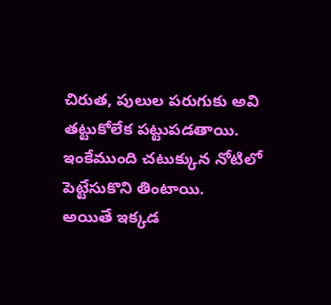చిరుత, పులుల పరుగుకు అవి తట్టుకోలేక పట్టుపడతాయి. ఇంకేముంది చటుక్కున నోటిలో పెట్టేసుకొని తింటాయి.
అయితే ఇక్కడ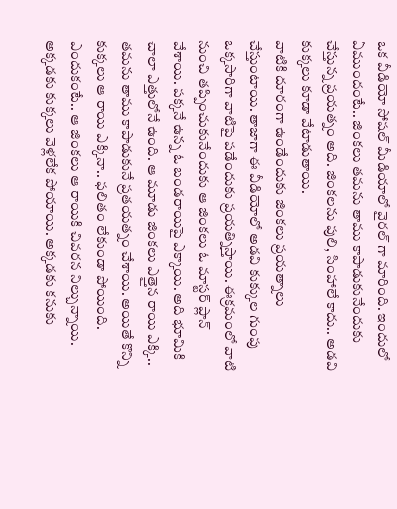ఒక వీడియో సోషల్ మీడియాలో వైరల్ గా మారింది. ఇందులో ఏముందంటే.. జింకలు తమను తాము కాపాడుకునేందుకు చేస్తున్న ప్రయత్నం అది. జింకలను పులి, సింహాలే కాదు.. అడవి కుక్కలు కూడా వేటాడుతాయి.
వాటికి దూరంగా ఉండేందుకు జింకలు ప్రయత్నాలు చేస్తుంటాయి. తాజాగా ఈ వీడియోలో అడవి కుక్కుల గుంపు ఒక్కసారిగా వాటిపై పడేందుకు ప్రయత్నిస్తాయి. ఈక్రమంలో వాటి నుంచి తప్పించుకునేందుకు ఆ జింకలు ఓ మాస్టర్ ప్లాన్ వేశాయి. పక్కనే ఉన్న ఓ బండరాయిపై ఎక్కాయి. అది భూమికి చాలా ఎత్తులోనే ఉంది. ఆ మూడు జింకలు ఎత్తైన రాయి ఎక్కి.. తమను తాము కాపాడుకునే ప్రతయత్నం చేశాయి. అయితే కొన్ని కుక్కలు ఆ రాయి ఎక్కినా.. ఫలితం లేకుండా పోయింది. ఎందుకంటే.. ఆ జింకలు ఆ రాయికి చివరన నిల్చున్నాయి. అక్కడకు కుక్కలు వెళ్లలేక పోయాయి. అక్కడకు కనుకు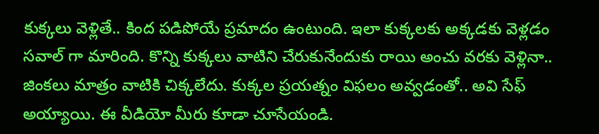కుక్కలు వెళ్లితే.. కింద పడిపోయే ప్రమాదం ఉంటుంది. ఇలా కుక్కలకు అక్కడకు వెళ్లడం సవాల్ గా మారింది. కొన్ని కుక్కలు వాటిని చేరుకునేందుకు రాయి అంచు వరకు వెళ్లినా.. జింకలు మాత్రం వాటికి చిక్కలేదు. కుక్కల ప్రయత్నం విఫలం అవ్వడంతో.. అవి సేఫ్ అయ్యాయి. ఈ వీడియో మీరు కూడా చూసేయండి.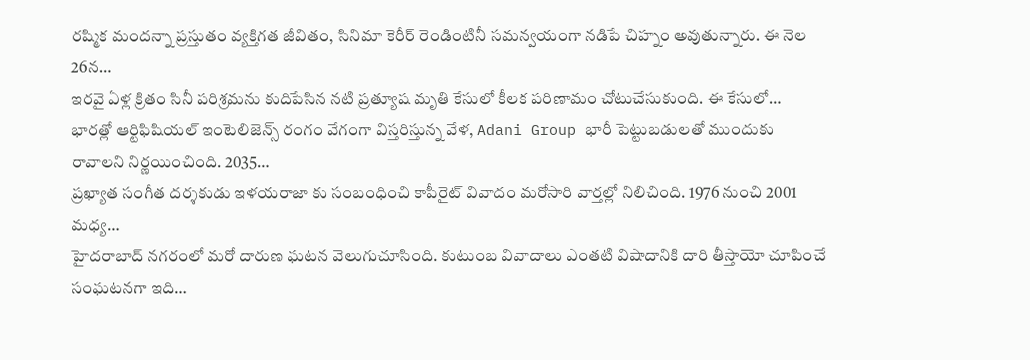రష్మిక మందన్నా ప్రస్తుతం వ్యక్తిగత జీవితం, సినిమా కెరీర్ రెండింటినీ సమన్వయంగా నడిపే చిహ్నం అవుతున్నారు. ఈ నెల 26న…
ఇరవై ఏళ్ల క్రితం సినీ పరిశ్రమను కుదిపేసిన నటి ప్రత్యూష మృతి కేసులో కీలక పరిణామం చోటుచేసుకుంది. ఈ కేసులో…
భారత్లో ఆర్టిఫిషియల్ ఇంటెలిజెన్స్ రంగం వేగంగా విస్తరిస్తున్న వేళ, Adani Group భారీ పెట్టుబడులతో ముందుకు రావాలని నిర్ణయించింది. 2035…
ప్రఖ్యాత సంగీత దర్శకుడు ఇళయరాజా కు సంబంధించి కాపీరైట్ వివాదం మరోసారి వార్తల్లో నిలిచింది. 1976 నుంచి 2001 మధ్య…
హైదరాబాద్ నగరంలో మరో దారుణ ఘటన వెలుగుచూసింది. కుటుంబ వివాదాలు ఎంతటి విషాదానికి దారి తీస్తాయో చూపించే సంఘటనగా ఇది…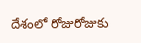దేశంలో రోజురోజుకు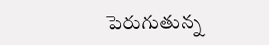పెరుగుతున్న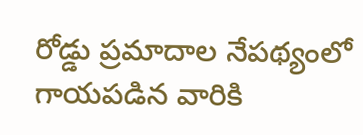రోడ్డు ప్రమాదాల నేపథ్యంలో గాయపడిన వారికి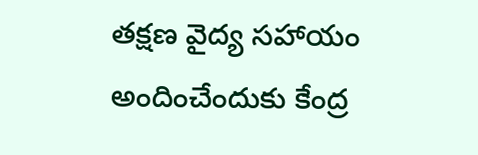తక్షణ వైద్య సహాయం అందించేందుకు కేంద్ర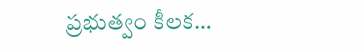ప్రభుత్వం కీలక…